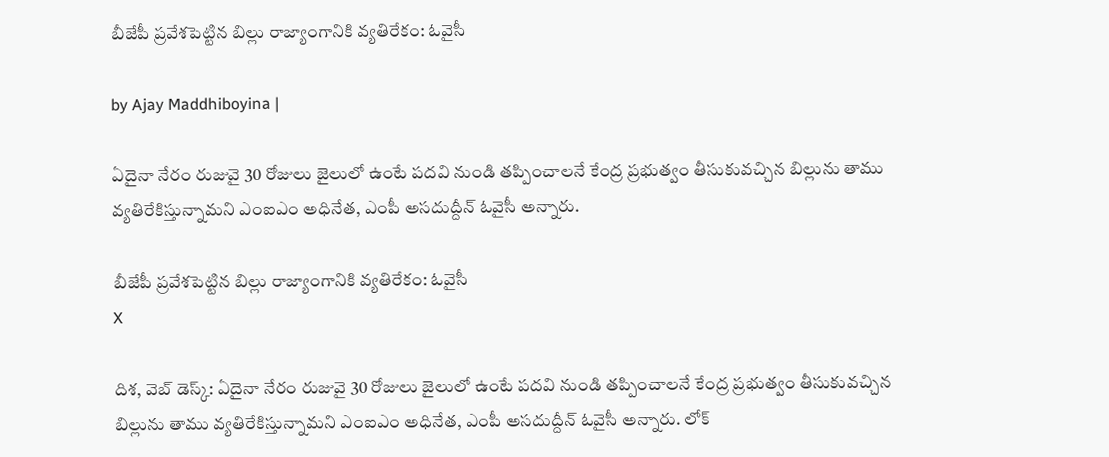బీజేపీ ప్రవేశపెట్టిన బిల్లు రాజ్యాంగానికి వ్యతిరేకం: ఓవైసీ

by Ajay Maddhiboyina |

ఏదైనా నేరం రుజువై 30 రోజులు జైలులో ఉంటే ప‌ద‌వి నుండి త‌ప్పించాల‌నే కేంద్ర ప్ర‌భుత్వం తీసుకువ‌చ్చిన బిల్లును తాము వ్య‌తిరేకిస్తున్నామ‌ని ఎంఐఎం అధినేత‌, ఎంపీ అస‌దుద్దీన్ ఓవైసీ అన్నారు.

బీజేపీ ప్రవేశపెట్టిన బిల్లు రాజ్యాంగానికి వ్యతిరేకం: ఓవైసీ
X

దిశ‌, వెబ్ డెస్క్: ఏదైనా నేరం రుజువై 30 రోజులు జైలులో ఉంటే ప‌ద‌వి నుండి త‌ప్పించాల‌నే కేంద్ర ప్ర‌భుత్వం తీసుకువ‌చ్చిన బిల్లును తాము వ్య‌తిరేకిస్తున్నామ‌ని ఎంఐఎం అధినేత‌, ఎంపీ అస‌దుద్దీన్ ఓవైసీ అన్నారు. లోక్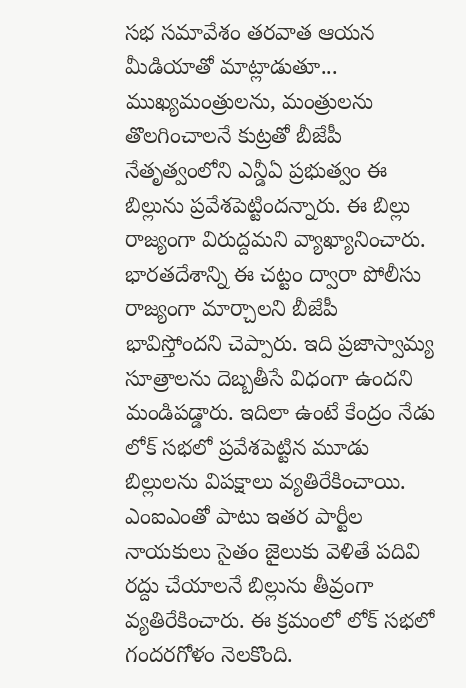సభ సమావేశం తరవాత ఆయన మీడియాతో మాట్లాడుతూ... ముఖ్యమంత్రుల‌ను, మంత్రుల‌ను తొల‌గించాల‌నే కుట్ర‌తో బీజేపీ నేతృత్వంలోని ఎన్డీఏ ప్ర‌భుత్వం ఈ బిల్లును ప్ర‌వేశ‌పెట్టింద‌న్నారు. ఈ బిల్లు రాజ్యంగా విరుద్ద‌మ‌ని వ్యాఖ్యానించారు. భార‌త‌దేశాన్ని ఈ చ‌ట్టం ద్వారా పోలీసు రాజ్యంగా మార్చాల‌ని బీజేపీ భావిస్తోంద‌ని చెప్పారు. ఇది ప్ర‌జాస్వామ్య సూత్రాల‌ను దెబ్బ‌తీసే విధంగా ఉంద‌ని మండిప‌డ్డారు. ఇదిలా ఉంటే కేంద్రం నేడు లోక్ స‌భ‌లో ప్ర‌వేశ‌పెట్టిన మూడు బిల్లుల‌ను విప‌క్షాలు వ్య‌తిరేకించాయి. ఎంఐఎంతో పాటు ఇత‌ర పార్టీల నాయ‌కులు సైతం జైలుకు వెళితే ప‌దివి ర‌ద్దు చేయాల‌నే బిల్లును తీవ్రంగా వ్య‌తిరేకించారు. ఈ క్ర‌మంలో లోక్ స‌భ‌లో గంద‌ర‌గోళం నెల‌కొంది.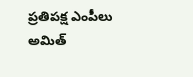ప్రతిప‌క్ష ఎంపీలు అమిత్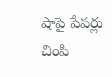షాపై పేప‌ర్లు చింపి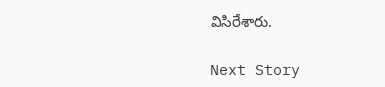విసిరేశారు.

Next Story